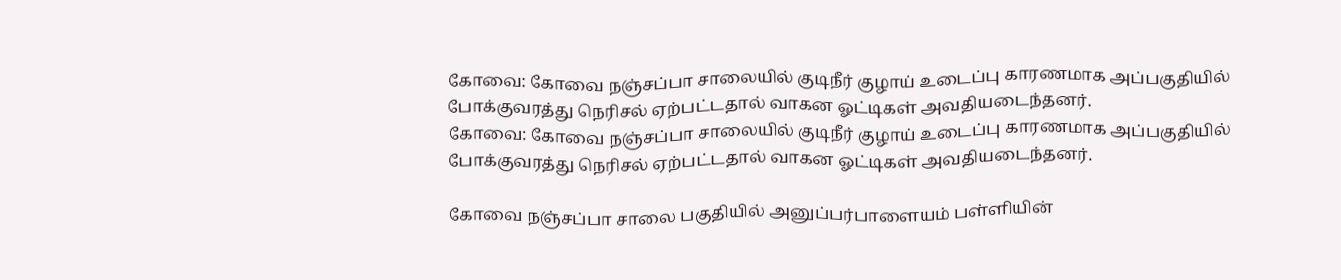கோவை: கோவை நஞ்சப்பா சாலையில் குடிநீர் குழாய் உடைப்பு காரணமாக அப்பகுதியில் போக்குவரத்து நெரிசல் ஏற்பட்டதால் வாகன ஓட்டிகள் அவதியடைந்தனர்.
கோவை: கோவை நஞ்சப்பா சாலையில் குடிநீர் குழாய் உடைப்பு காரணமாக அப்பகுதியில் போக்குவரத்து நெரிசல் ஏற்பட்டதால் வாகன ஓட்டிகள் அவதியடைந்தனர்.

கோவை நஞ்சப்பா சாலை பகுதியில் அனுப்பர்பாளையம் பள்ளியின்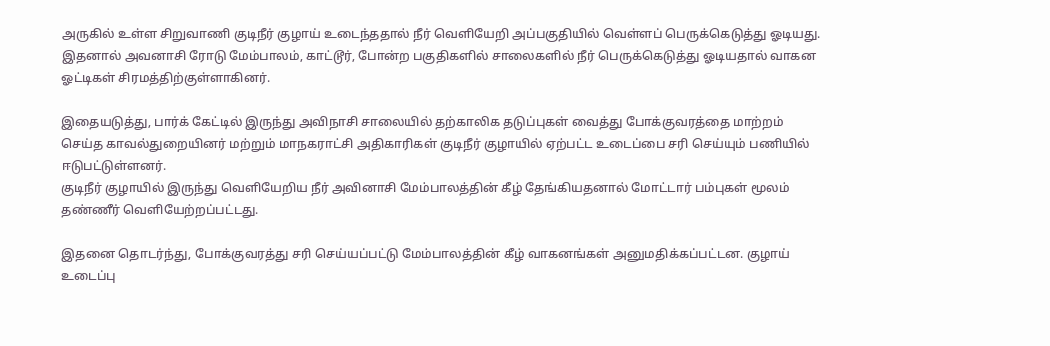அருகில் உள்ள சிறுவாணி குடிநீர் குழாய் உடைந்ததால் நீர் வெளியேறி அப்பகுதியில் வெள்ளப் பெருக்கெடுத்து ஓடியது. இதனால் அவனாசி ரோடு மேம்பாலம், காட்டூர், போன்ற பகுதிகளில் சாலைகளில் நீர் பெருக்கெடுத்து ஓடியதால் வாகன ஓட்டிகள் சிரமத்திற்குள்ளாகினர்.

இதையடுத்து, பார்க் கேட்டில் இருந்து அவிநாசி சாலையில் தற்காலிக தடுப்புகள் வைத்து போக்குவரத்தை மாற்றம் செய்த காவல்துறையினர் மற்றும் மாநகராட்சி அதிகாரிகள் குடிநீர் குழாயில் ஏற்பட்ட உடைப்பை சரி செய்யும் பணியில் ஈடுபட்டுள்ளனர்.
குடிநீர் குழாயில் இருந்து வெளியேறிய நீர் அவினாசி மேம்பாலத்தின் கீழ் தேங்கியதனால் மோட்டார் பம்புகள் மூலம் தண்ணீர் வெளியேற்றப்பட்டது.

இதனை தொடர்ந்து, போக்குவரத்து சரி செய்யப்பட்டு மேம்பாலத்தின் கீழ் வாகனங்கள் அனுமதிக்கப்பட்டன. குழாய் உடைப்பு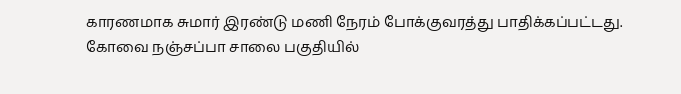காரணமாக சுமார் இரண்டு மணி நேரம் போக்குவரத்து பாதிக்கப்பட்டது.
கோவை நஞ்சப்பா சாலை பகுதியில்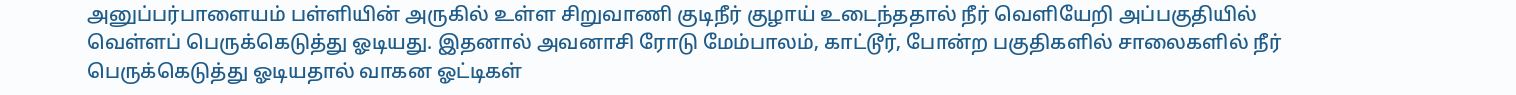அனுப்பர்பாளையம் பள்ளியின் அருகில் உள்ள சிறுவாணி குடிநீர் குழாய் உடைந்ததால் நீர் வெளியேறி அப்பகுதியில் வெள்ளப் பெருக்கெடுத்து ஓடியது. இதனால் அவனாசி ரோடு மேம்பாலம், காட்டூர், போன்ற பகுதிகளில் சாலைகளில் நீர் பெருக்கெடுத்து ஓடியதால் வாகன ஓட்டிகள்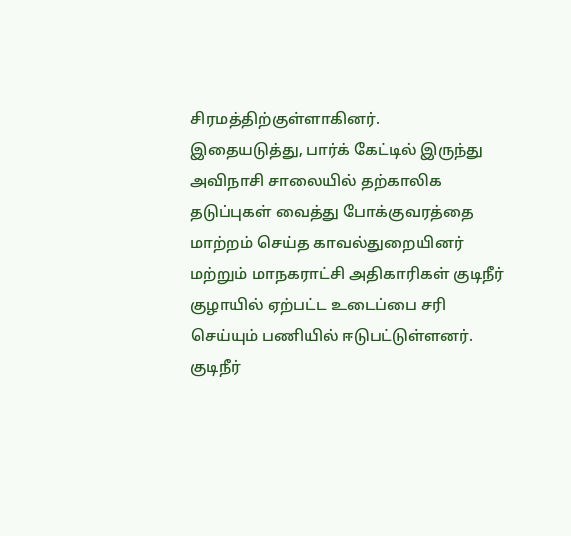சிரமத்திற்குள்ளாகினர்.
இதையடுத்து, பார்க் கேட்டில் இருந்து அவிநாசி சாலையில் தற்காலிக தடுப்புகள் வைத்து போக்குவரத்தை மாற்றம் செய்த காவல்துறையினர் மற்றும் மாநகராட்சி அதிகாரிகள் குடிநீர் குழாயில் ஏற்பட்ட உடைப்பை சரி செய்யும் பணியில் ஈடுபட்டுள்ளனர்.
குடிநீர்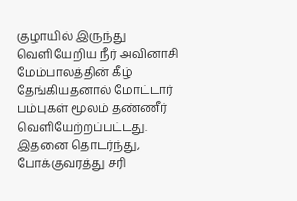குழாயில் இருந்து வெளியேறிய நீர் அவினாசி மேம்பாலத்தின் கீழ் தேங்கியதனால் மோட்டார் பம்புகள் மூலம் தண்ணீர் வெளியேற்றப்பட்டது.
இதனை தொடர்ந்து, போக்குவரத்து சரி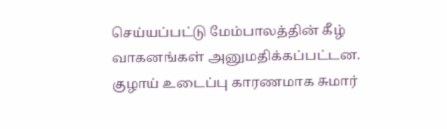செய்யப்பட்டு மேம்பாலத்தின் கீழ் வாகனங்கள் அனுமதிக்கப்பட்டன. குழாய் உடைப்பு காரணமாக சுமார்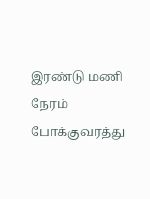இரண்டு மணி நேரம் போக்குவரத்து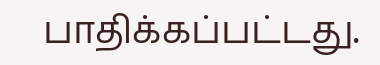பாதிக்கப்பட்டது.